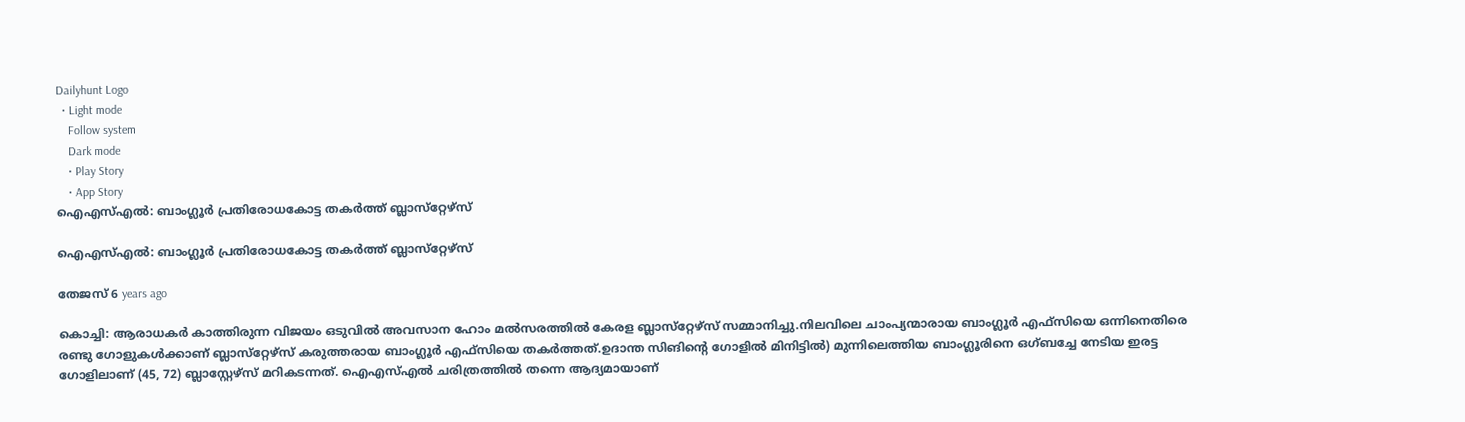Dailyhunt Logo
  • Light mode
    Follow system
    Dark mode
    • Play Story
    • App Story
ഐഎസ്‌എല്‍: ബാംഗ്ലൂര്‍ പ്രതിരോധകോട്ട തകര്‍ത്ത് ബ്ലാസ്‌റ്റേഴ്‌സ്

ഐഎസ്‌എല്‍: ബാംഗ്ലൂര്‍ പ്രതിരോധകോട്ട തകര്‍ത്ത് ബ്ലാസ്‌റ്റേഴ്‌സ്

തേജസ് 6 years ago

കൊച്ചി: ആരാധകര്‍ കാത്തിരുന്ന വിജയം ഒടുവില്‍ അവസാന ഹോം മല്‍സരത്തില്‍ കേരള ബ്ലാസ്‌റ്റേഴ്‌സ് സമ്മാനിച്ചു.നിലവിലെ ചാംപ്യന്മാരായ ബാംഗ്ലൂര്‍ എഫ്‌സിയെ ഒന്നിനെതിരെ രണ്ടു ഗോളുകള്‍ക്കാണ് ബ്ലാസ്‌റ്റേഴ്‌സ് കരുത്തരായ ബാംഗ്ലൂര്‍ എഫ്‌സിയെ തകര്‍ത്തത്.ഉദാന്ത സിങിന്റെ ഗോളില്‍ മിനിട്ടില്‍) മുന്നിലെത്തിയ ബാംഗ്ലൂരിനെ ഒഗ്ബച്ചേ നേടിയ ഇരട്ട ഗോളിലാണ് (45, 72) ബ്ലാസ്റ്റേഴ്സ് മറികടന്നത്. ഐഎസ്‌എല്‍ ചരിത്രത്തില്‍ തന്നെ ആദ്യമായാണ്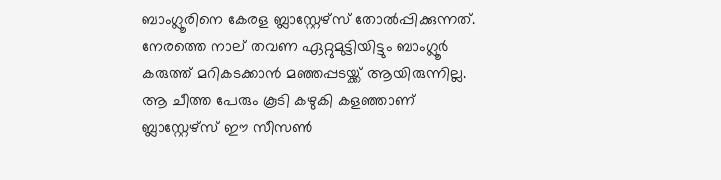ബാംഗ്ലൂരിനെ കേരള ബ്ലാസ്റ്റേഴ്സ് തോല്‍പ്പിക്കുന്നത്. നേരത്തെ നാല് തവണ ഏറ്റുമുട്ടിയിട്ടും ബാംഗ്ലൂര്‍ കരുത്ത് മറികടക്കാന്‍ മഞ്ഞപ്പടയ്ക്ക് ആയിരുന്നില്ല. ആ ചീത്ത പേരും കൂടി കഴുകി കളഞ്ഞാണ് ബ്ലാസ്റ്റേഴ്സ് ഈ സീസണ്‍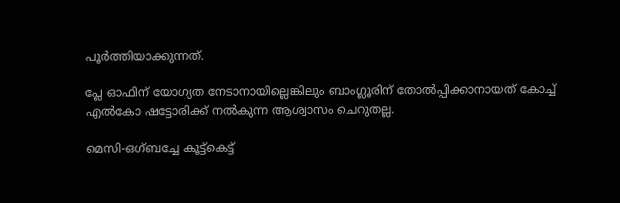പൂര്‍ത്തിയാക്കുന്നത്.

പ്ലേ ഓഫിന് യോഗ്യത നേടാനായില്ലെങ്കിലും ബാംഗ്ലൂരിന് തോല്‍പ്പിക്കാനായത് കോച്ച്‌ എല്‍കോ ഷട്ടോരിക്ക് നല്‍കുന്ന ആശ്വാസം ചെറുതല്ല.

മെസി-ഒഗ്ബച്ചേ കൂട്ട്കെട്ട്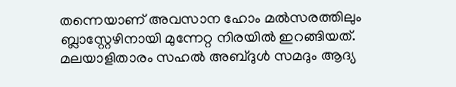തന്നെയാണ് അവസാന ഹോം മല്‍സരത്തിലും ബ്ലാസ്റ്റേഴിനായി മുന്നേറ്റ നിരയില്‍ ഇറങ്ങിയത്. മലയാളിതാരം സഹല്‍ അബ്ദുള്‍ സമദും ആദ്യ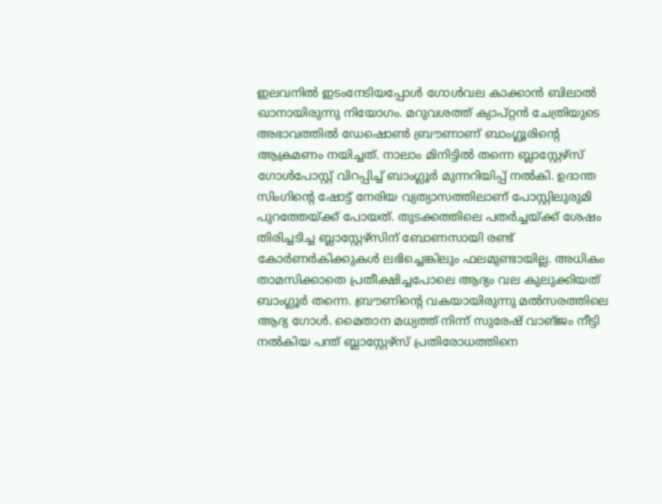ഇലവനില്‍ ഇടംനേടിയപ്പോള്‍ ഗോള്‍വല കാക്കാന്‍ ബിലാല്‍ ഖാനായിരുന്നു നിയോഗം. മറുവശത്ത് ക്യാപ്റ്റന്‍ ചേത്രിയുടെ അഭാവത്തില്‍ ഡേഷൊണ്‍ ബ്രൗണാണ് ബാംഗ്ലൂരിന്റെ ആക്രമണം നയിച്ചത്. നാലാം മിനിട്ടില്‍ തന്നെ ബ്ലാസ്റ്റേഴ്സ് ഗോള്‍പോസ്റ്റ് വിറപ്പിച്ച്‌ ബാംഗ്ലൂര്‍ മുന്നറിയിപ്പ് നല്‍കി. ഉദാന്ത സിംഗിന്റെ ഷോട്ട് നേരിയ വ്യത്യാസത്തിലാണ് പോസ്റ്റിലുരുമി പുറത്തേയ്ക്ക് പോയത്. തുടക്കത്തിലെ പതര്‍ച്ചയ്ക്ക് ശേഷം തിരിച്ചടിച്ച ബ്ലാസ്റ്റേഴ്സിന് ബോണസായി രണ്ട് കോര്‍ണര്‍കിക്കുകള്‍ ലഭിച്ചെങ്കിലും ഫലമുണ്ടായില്ല. അധികം താമസിക്കാതെ പ്രതീക്ഷിച്ചപോലെ ആദ്യം വല കുലുക്കിയത് ബാംഗ്ലൂര്‍ തന്നെ. ബ്രൗണിന്റെ വകയായിരുന്നു മല്‍സരത്തിലെ ആദ്യ ഗോള്‍. മൈതാന മധ്യത്ത് നിന്ന് സുരേഷ് വാങ്ജം നീട്ടി നല്‍കിയ പന്ത് ബ്ലാസ്റ്റേഴ്സ് പ്രതിരോധത്തിനെ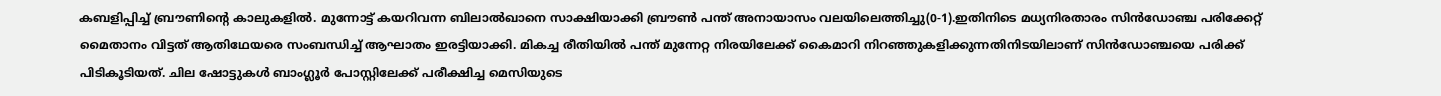കബളിപ്പിച്ച്‌ ബ്രൗണിന്റെ കാലുകളില്‍. മുന്നോട്ട് കയറിവന്ന ബിലാല്‍ഖാനെ സാക്ഷിയാക്കി ബ്രൗണ്‍ പന്ത് അനായാസം വലയിലെത്തിച്ചു(0-1).ഇതിനിടെ മധ്യനിരതാരം സിന്‍ഡോഞ്ച പരിക്കേറ്റ് മൈതാനം വിട്ടത് ആതിഥേയരെ സംബന്ധിച്ച്‌ ആഘാതം ഇരട്ടിയാക്കി. മികച്ച രീതിയില്‍ പന്ത് മുന്നേറ്റ നിരയിലേക്ക് കൈമാറി നിറഞ്ഞുകളിക്കുന്നതിനിടയിലാണ് സിന്‍ഡോഞ്ചയെ പരിക്ക് പിടികൂടിയത്. ചില ഷോട്ടുകള്‍ ബാംഗ്ലൂര്‍ പോസ്റ്റിലേക്ക് പരീക്ഷിച്ച മെസിയുടെ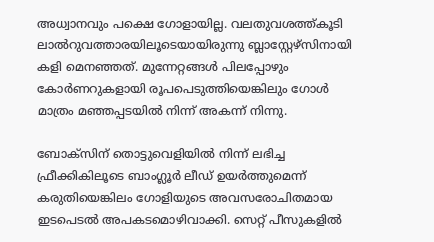അധ്വാനവും പക്ഷെ ഗോളായില്ല. വലതുവശത്ത്കൂടി ലാല്‍റുവത്താരയിലൂടെയായിരുന്നു ബ്ലാസ്റ്റേഴ്സിനായി കളി മെനഞ്ഞത്. മുന്നേറ്റങ്ങള്‍ പിലപ്പോഴും കോര്‍ണറുകളായി രൂപപെടുത്തിയെങ്കിലും ഗോള്‍ മാത്രം മഞ്ഞപ്പടയില്‍ നിന്ന് അകന്ന് നിന്നു.

ബോക്സിന് തൊട്ടുവെളിയില്‍ നിന്ന് ലഭിച്ച ഫ്രീക്കികിലൂടെ ബാംഗ്ലൂര്‍ ലീഡ് ഉയര്‍ത്തുമെന്ന് കരുതിയെങ്കിലം ഗോളിയുടെ അവസരോചിതമായ ഇടപെടല്‍ അപകടമൊഴിവാക്കി. സെറ്റ് പീസുകളില്‍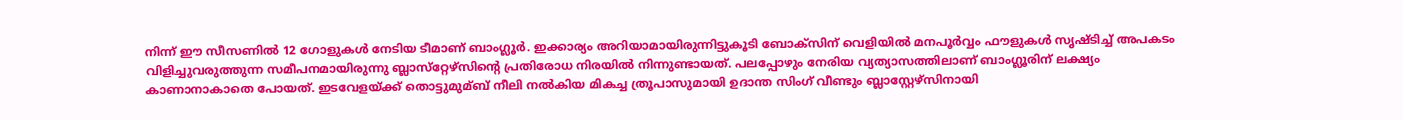നിന്ന് ഈ സീസണില്‍ 12 ഗോളുകള്‍ നേടിയ ടീമാണ് ബാംഗ്ലൂര്‍. ഇക്കാര്യം അറിയാമായിരുന്നിട്ടുകൂടി ബോക്സിന് വെളിയില്‍ മനപൂര്‍വ്വം ഫൗളുകള്‍ സൃഷ്ടിച്ച്‌ അപകടം വിളിച്ചുവരുത്തുന്ന സമീപനമായിരുന്നു ബ്ലാസ്‌റ്റേഴ്‌സിന്റെ പ്രതിരോധ നിരയില്‍ നിന്നുണ്ടായത്. പലപ്പോഴും നേരിയ വ്യത്യാസത്തിലാണ് ബാംഗ്ലൂരിന് ലക്ഷ്യം കാണാനാകാതെ പോയത്. ഇടവേളയ്ക്ക് തൊട്ടുമുമ്ബ് നീലി നല്‍കിയ മികച്ച ത്രൂപാസുമായി ഉദാന്ത സിംഗ് വീണ്ടും ബ്ലാസ്റ്റേഴ്സിനായി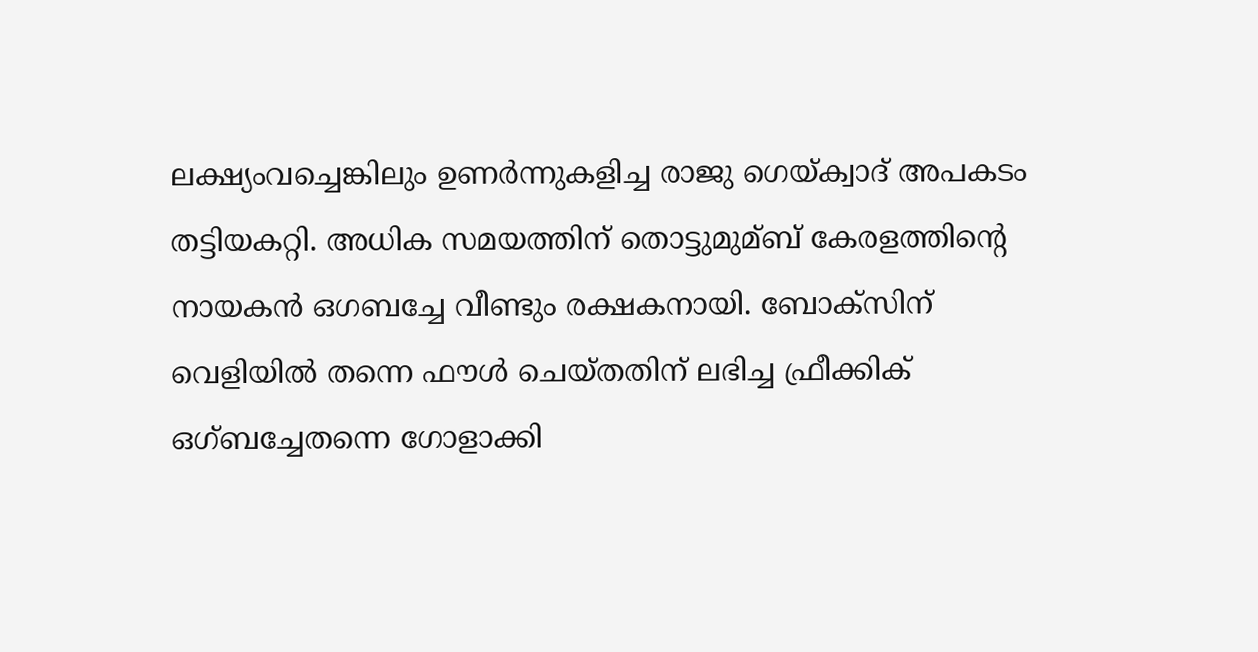ലക്ഷ്യംവച്ചെങ്കിലും ഉണര്‍ന്നുകളിച്ച രാജു ഗെയ്ക്വാദ് അപകടം തട്ടിയകറ്റി. അധിക സമയത്തിന് തൊട്ടുമുമ്ബ് കേരളത്തിന്റെ നായകന്‍ ഒഗബച്ചേ വീണ്ടും രക്ഷകനായി. ബോക്സിന് വെളിയില്‍ തന്നെ ഫൗള്‍ ചെയ്തതിന് ലഭിച്ച ഫ്രീക്കിക് ഒഗ്ബച്ചേതന്നെ ഗോളാക്കി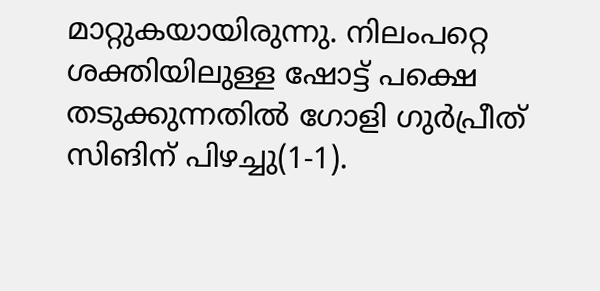മാറ്റുകയായിരുന്നു. നിലംപറ്റെ ശക്തിയിലുള്ള ഷോട്ട് പക്ഷെ തടുക്കുന്നതില്‍ ഗോളി ഗുര്‍പ്രീത് സിങിന് പിഴച്ചു(1-1).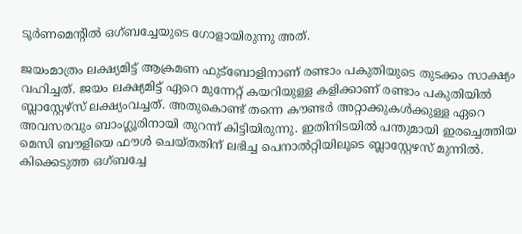ടൂര്‍ണമെന്റില്‍ ഒഗ്ബച്ചേയുടെ ഗോളായിരുന്നു അത്.

ജയംമാത്രം ലക്ഷ്യമിട്ട് ആക്രമണ ഫുട്ബോളിനാണ് രണ്ടാം പകുതിയുടെ തുടക്കം സാക്ഷ്യം വഹിച്ചത്. ജയം ലക്ഷ്യമിട്ട് ഏറെ മുന്നേറ്റ് കയറിയുള്ള കളിക്കാണ് രണ്ടാം പകുതിയില്‍ ബ്ലാസ്റ്റേഴ്സ് ലക്ഷ്യംവച്ചത്. അതുകൊണ്ട് തന്നെ കൗണ്ടര്‍ അറ്റാക്കുകള്‍ക്കുള്ള ഏറെ അവസരവും ബാംഗ്ലൂരിനായി തുറന്ന് കിട്ടിയിരുന്നു. ഇതിനിടയില്‍ പന്തുമായി ഇരച്ചെത്തിയ മെസി ബൗളിയെ ഫൗള്‍ ചെയ്തതിന് ലഭിച്ച പെനാല്‍റ്റിയിലൂടെ ബ്ലാസ്റ്റേഴസ് മുന്നില്‍. കിക്കെടുത്ത ഒഗ്ബച്ചേ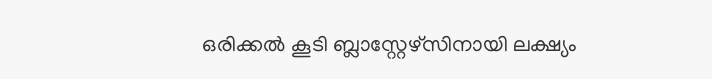ഒരിക്കല്‍ കൂടി ബ്ലാസ്റ്റേഴ്സിനായി ലക്ഷ്യം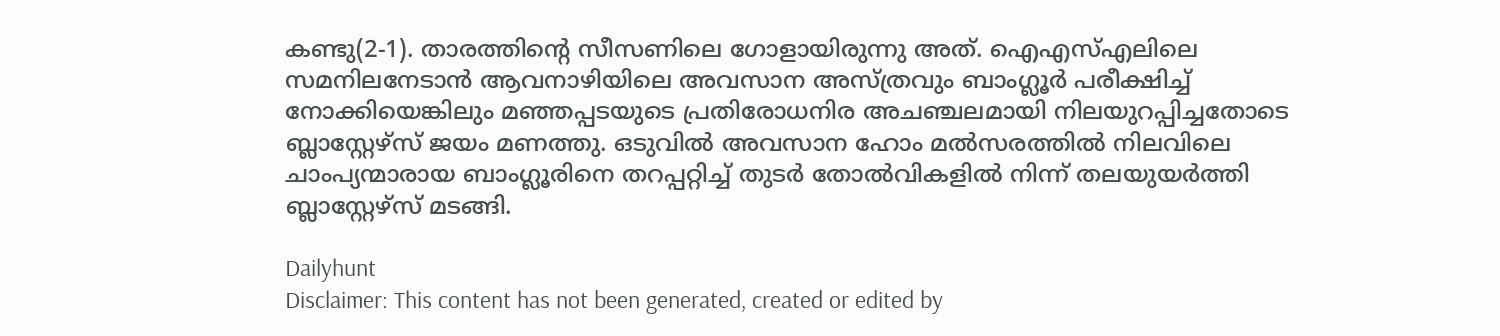കണ്ടു(2-1). താരത്തിന്റെ സീസണിലെ ഗോളായിരുന്നു അത്. ഐഎസ്‌എലിലെ സമനിലനേടാന്‍ ആവനാഴിയിലെ അവസാന അസ്ത്രവും ബാംഗ്ലൂര്‍ പരീക്ഷിച്ച്‌ നോക്കിയെങ്കിലും മഞ്ഞപ്പടയുടെ പ്രതിരോധനിര അചഞ്ചലമായി നിലയുറപ്പിച്ചതോടെ ബ്ലാസ്റ്റേഴ്സ് ജയം മണത്തു. ഒടുവില്‍ അവസാന ഹോം മല്‍സരത്തില്‍ നിലവിലെ ചാംപ്യന്മാരായ ബാംഗ്ലൂരിനെ തറപ്പറ്റിച്ച്‌ തുടര്‍ തോല്‍വികളില്‍ നിന്ന് തലയുയര്‍ത്തി ബ്ലാസ്റ്റേഴ്സ് മടങ്ങി.

Dailyhunt
Disclaimer: This content has not been generated, created or edited by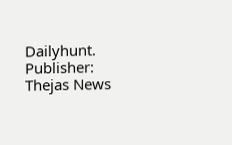Dailyhunt. Publisher: Thejas News